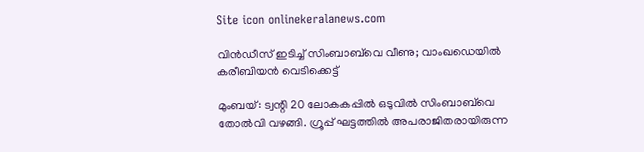Site icon onlinekeralanews.com

വിന്‍ഡീസ് ഇടിച്ച് സിംബാബ്‌വെ വീണു; വാംഖഡെയില്‍ കരീബിയന്‍ വെടിക്കെട്ട്

മുംബയ്: ട്വന്റി 20 ലോകകപ്പില്‍ ഒടുവില്‍ സിംബാബ്‌വെ തോല്‍വി വഴങ്ങി. ഗ്രൂപ്പ് ഘട്ടത്തില്‍ അപരാജിതരായിരുന്ന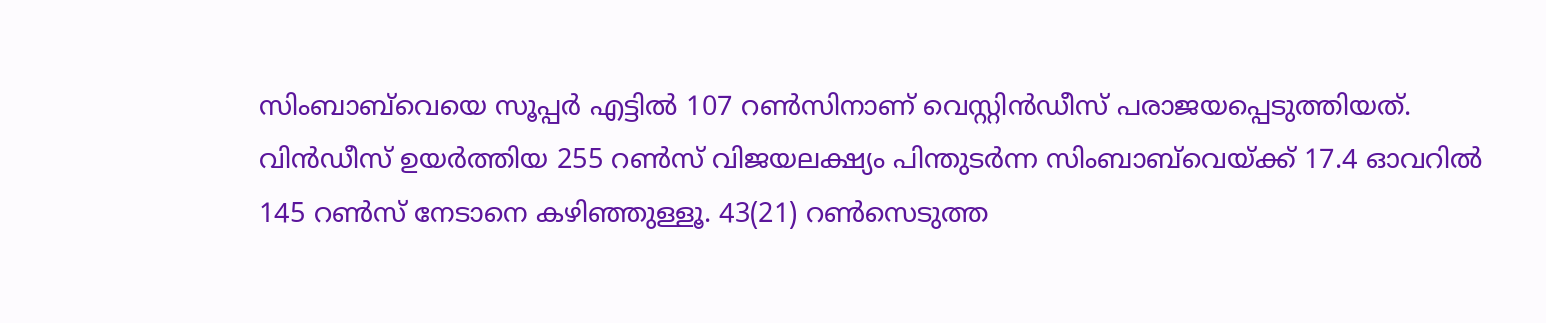സിംബാബ്‌വെയെ സൂപ്പര്‍ എട്ടില്‍ 107 റണ്‍സിനാണ് വെസ്റ്റിന്‍ഡീസ് പരാജയപ്പെടുത്തിയത്. വിന്‍ഡീസ് ഉയര്‍ത്തിയ 255 റണ്‍സ് വിജയലക്ഷ്യം പിന്തുടര്‍ന്ന സിംബാബ്‌വെയ്ക്ക് 17.4 ഓവറില്‍ 145 റണ്‍സ് നേടാനെ കഴിഞ്ഞുള്ളൂ. 43(21) റണ്‍സെടുത്ത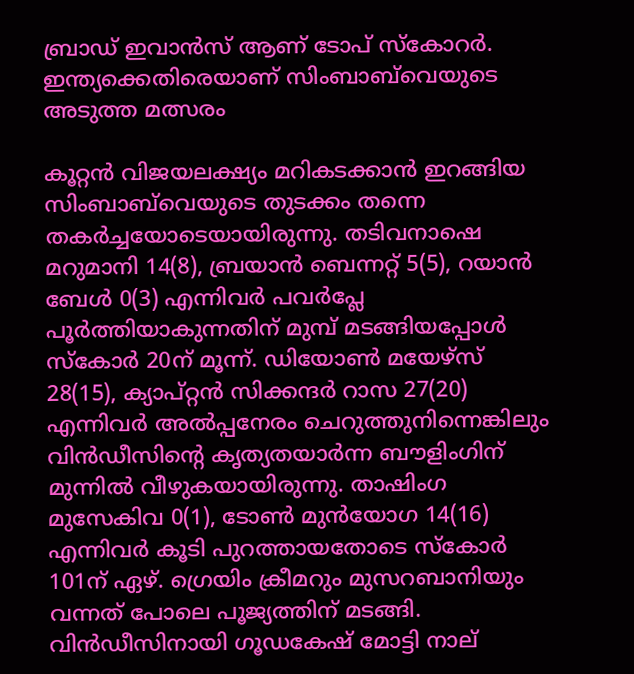ബ്രാഡ് ഇവാന്‍സ് ആണ് ടോപ് സ്‌കോറര്‍. ഇന്ത്യക്കെതിരെയാണ് സിംബാബ്‌വെയുടെ അടുത്ത മത്സരം

കൂറ്റന്‍ വിജയലക്ഷ്യം മറികടക്കാന്‍ ഇറങ്ങിയ സിംബാബ്‌വെയുടെ തുടക്കം തന്നെ തകര്‍ച്ചയോടെയായിരുന്നു. തടിവനാഷെ മറുമാനി 14(8), ബ്രയാന്‍ ബെന്നറ്റ് 5(5), റയാന്‍ ബേള്‍ 0(3) എന്നിവര്‍ പവര്‍പ്ലേ പൂര്‍ത്തിയാകുന്നതിന് മുമ്പ് മടങ്ങിയപ്പോള്‍ സ്‌കോര്‍ 20ന് മൂന്ന്. ഡിയോണ്‍ മയേഴ്‌സ് 28(15), ക്യാപ്റ്റന്‍ സിക്കന്ദര്‍ റാസ 27(20) എന്നിവര്‍ അല്‍പ്പനേരം ചെറുത്തുനിന്നെങ്കിലും വിന്‍ഡീസിന്റെ കൃത്യതയാര്‍ന്ന ബൗളിംഗിന് മുന്നില്‍ വീഴുകയായിരുന്നു. താഷിംഗ മുസേകിവ 0(1), ടോണ്‍ മുന്‍യോഗ 14(16) എന്നിവര്‍ കൂടി പുറത്തായതോടെ സ്‌കോര്‍ 101ന് ഏഴ്. ഗ്രെയിം ക്രീമറും മുസറബാനിയും വന്നത് പോലെ പൂജ്യത്തിന് മടങ്ങി. വിന്‍ഡീസിനായി ഗൂഡകേഷ് മോട്ടി നാല്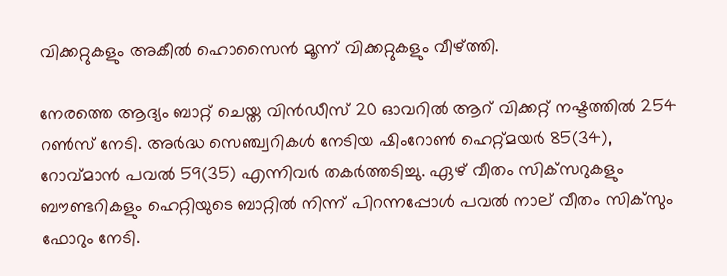വിക്കറ്റുകളും അകീല്‍ ഹൊസൈന്‍ മൂന്ന് വിക്കറ്റുകളും വീഴ്ത്തി.

നേരത്തെ ആദ്യം ബാറ്റ് ചെയ്ത വിന്‍ഡീസ് 20 ഓവറില്‍ ആറ് വിക്കറ്റ് നഷ്ടത്തില്‍ 254 റണ്‍സ് നേടി. അര്‍ദ്ധ സെഞ്ച്വറികള്‍ നേടിയ ഷിംറോണ്‍ ഹെറ്റ്മയര്‍ 85(34), റോവ്മാന്‍ പവല്‍ 59(35) എന്നിവര്‍ തകര്‍ത്തടിച്ചു. ഏഴ് വീതം സിക്‌സറുകളും ബൗണ്ടറികളും ഹെറ്റിയുടെ ബാറ്റില്‍ നിന്ന് പിറന്നപ്പോള്‍ പവല്‍ നാല് വീതം സിക്‌സും ഫോറും നേടി.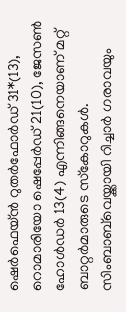ഷെര്‍ഫെയ്ന്‍ റുതര്‍ഫോര്‍ഡ് 31*(13), റൊമാരിയോ ഷെപ്പേര്‍ഡ് 21(10), ജേസണ്‍ ഹോള്‍ഡര്‍ 13(4) എന്നിങ്ങനെയാണ് മറ്റ് ബാറ്റര്‍മാരുടെ സ്‌കോറുകള്‍. സിംബാബ്‌വെയ്ക്കായി റിച്ചാര്‍ ഗരാവയും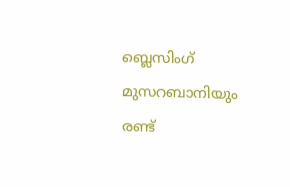ബ്ലെസിംഗ് മുസറബാനിയും രണ്ട്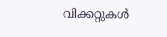വിക്കറ്റുകള്‍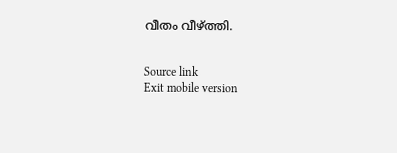വീതം വീഴ്ത്തി.


Source link
Exit mobile version